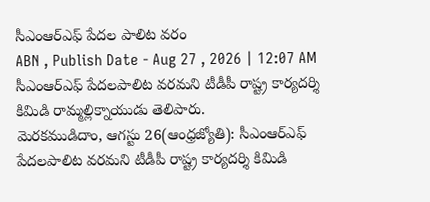సీఎంఆర్ఎఫ్ పేదల పాలిట వరం
ABN , Publish Date - Aug 27 , 2026 | 12:07 AM
సీఎంఆర్ఎఫ్ పేదలపాలిట వరమని టీడీపీ రాష్ట్ర కార్యదర్శి కిమిడి రామ్మల్లిక్నాయుడు తెలిపారు.
మెరకముడిదాం, ఆగస్టు 26(ఆంధ్రజ్యోతి): సీఎంఆర్ఎఫ్ పేదలపాలిట వరమని టీడీపీ రాష్ట్ర కార్యదర్శి కిమిడి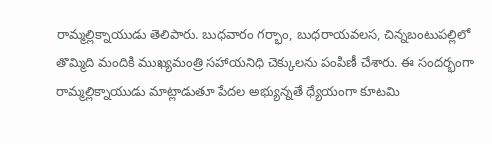రామ్మల్లిక్నాయుడు తెలిపారు. బుధవారం గర్భాం, బుధరాయవలస, చిన్నబంటుపల్లిలో తొమ్మిది మందికి ముఖ్యమంత్రి సహాయనిధి చెక్కులను పంపిణీ చేశారు. ఈ సందర్భంగా రామ్మల్లిక్నాయుడు మాట్లాడుతూ పేదల అభ్యున్నతే ధ్యేయంగా కూటమి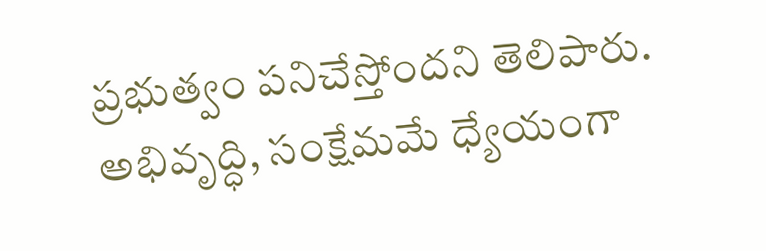ప్రభుత్వం పనిచేస్తోందని తెలిపారు. అభివృద్ధి, సంక్షేమమే ధ్యేయంగా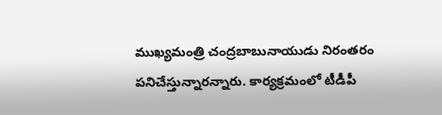ముఖ్యమంత్రి చంద్రబాబునాయుడు నిరంతరం పనిచేస్తున్నారన్నారు. కార్యక్రమంలో టీడీపీ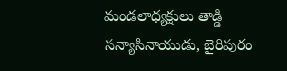మండలాధ్యక్షులు తాడ్డి సన్యాసినాయుడు, బైరిపురం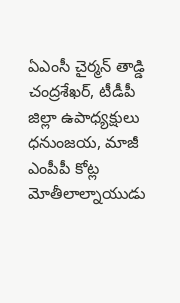ఏఎంసీ చైర్మన్ తాడ్డి చంద్రశేఖర్, టీడీపీ జిల్లా ఉపాధ్యక్షులు ధనుంజయ, మాజీ ఎంపీపీ కోట్ల మోతీలాల్నాయుడు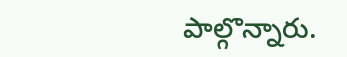పాల్గొన్నారు.